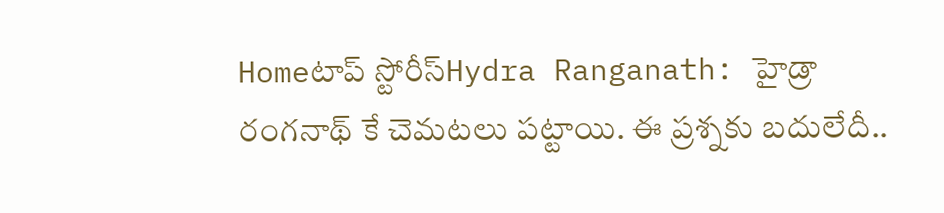Homeటాప్ స్టోరీస్Hydra Ranganath: హైడ్రా రంగనాథ్ కే చెమటలు పట్టాయి. ఈ ప్రశ్నకు బదులేదీ..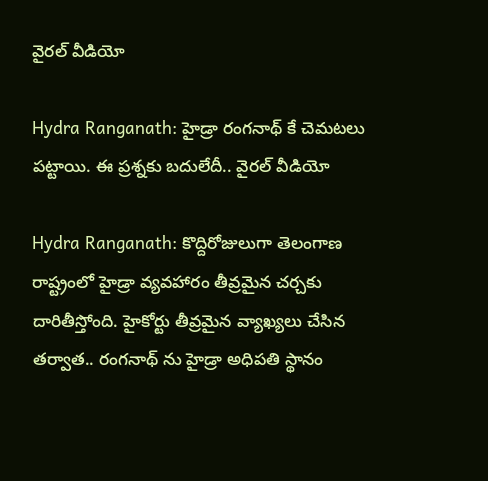వైరల్ వీడియో

Hydra Ranganath: హైడ్రా రంగనాథ్ కే చెమటలు పట్టాయి. ఈ ప్రశ్నకు బదులేదీ.. వైరల్ వీడియో

Hydra Ranganath: కొద్దిరోజులుగా తెలంగాణ రాష్ట్రంలో హైడ్రా వ్యవహారం తీవ్రమైన చర్చకు దారితీస్తోంది. హైకోర్టు తీవ్రమైన వ్యాఖ్యలు చేసిన తర్వాత.. రంగనాథ్ ను హైడ్రా అధిపతి స్థానం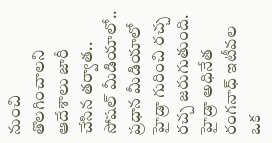నుంచి తొలగించాలని ఆదేశాలు జారీ చేసిన తర్వాత.. సోషల్ మీడియాలో.. ప్రధాన మీడియాలో హైడ్రా గురించి రచ్చ రచ్చ జరుగుతుంది. హైడ్రా అధినేత రంగనాధ్ ఇటీవల ఒక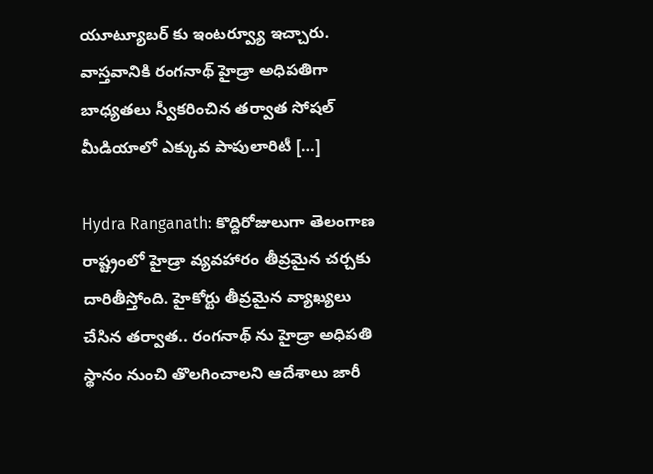యూట్యూబర్ కు ఇంటర్వ్యూ ఇచ్చారు. వాస్తవానికి రంగనాథ్ హైడ్రా అధిపతిగా బాధ్యతలు స్వీకరించిన తర్వాత సోషల్ మీడియాలో ఎక్కువ పాపులారిటీ […]

Hydra Ranganath: కొద్దిరోజులుగా తెలంగాణ రాష్ట్రంలో హైడ్రా వ్యవహారం తీవ్రమైన చర్చకు దారితీస్తోంది. హైకోర్టు తీవ్రమైన వ్యాఖ్యలు చేసిన తర్వాత.. రంగనాథ్ ను హైడ్రా అధిపతి స్థానం నుంచి తొలగించాలని ఆదేశాలు జారీ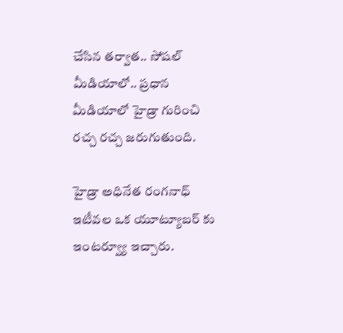చేసిన తర్వాత.. సోషల్ మీడియాలో.. ప్రధాన మీడియాలో హైడ్రా గురించి రచ్చ రచ్చ జరుగుతుంది.

హైడ్రా అధినేత రంగనాధ్ ఇటీవల ఒక యూట్యూబర్ కు ఇంటర్వ్యూ ఇచ్చారు.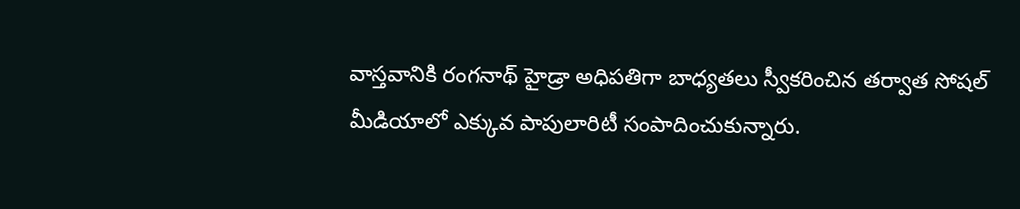వాస్తవానికి రంగనాథ్ హైడ్రా అధిపతిగా బాధ్యతలు స్వీకరించిన తర్వాత సోషల్ మీడియాలో ఎక్కువ పాపులారిటీ సంపాదించుకున్నారు.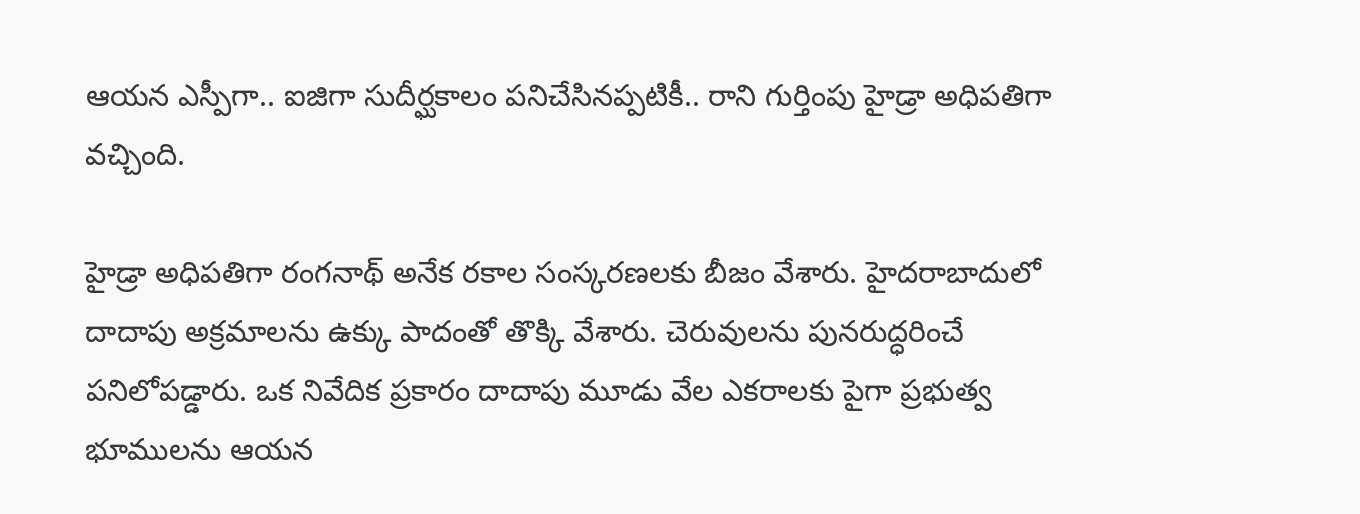ఆయన ఎస్పీగా.. ఐజిగా సుదీర్ఘకాలం పనిచేసినప్పటికీ.. రాని గుర్తింపు హైడ్రా అధిపతిగా వచ్చింది.

హైడ్రా అధిపతిగా రంగనాథ్ అనేక రకాల సంస్కరణలకు బీజం వేశారు. హైదరాబాదులో దాదాపు అక్రమాలను ఉక్కు పాదంతో తొక్కి వేశారు. చెరువులను పునరుద్ధరించే పనిలోపడ్డారు. ఒక నివేదిక ప్రకారం దాదాపు మూడు వేల ఎకరాలకు పైగా ప్రభుత్వ భూములను ఆయన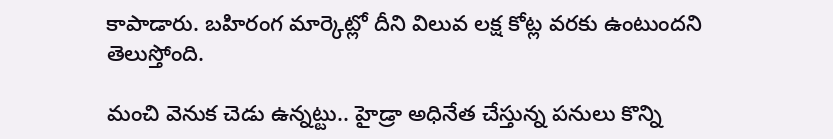కాపాడారు. బహిరంగ మార్కెట్లో దీని విలువ లక్ష కోట్ల వరకు ఉంటుందని తెలుస్తోంది.

మంచి వెనుక చెడు ఉన్నట్టు.. హైడ్రా అధినేత చేస్తున్న పనులు కొన్ని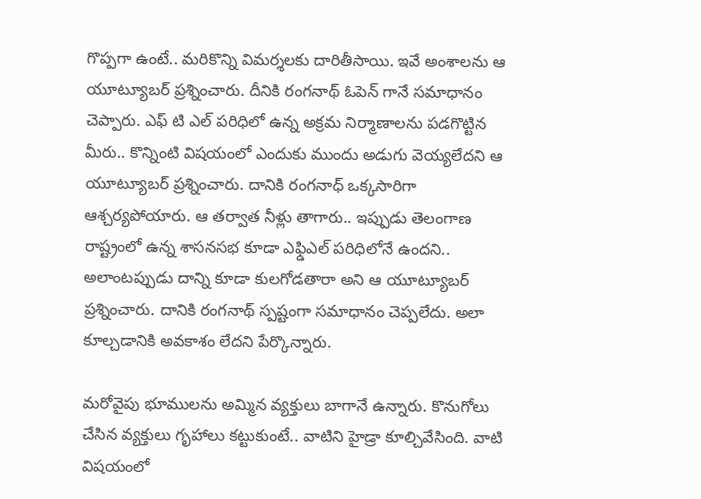గొప్పగా ఉంటే.. మరికొన్ని విమర్శలకు దారితీసాయి. ఇవే అంశాలను ఆ యూట్యూబర్ ప్రశ్నించారు. దీనికి రంగనాథ్ ఓపెన్ గానే సమాధానం చెప్పారు. ఎఫ్ టి ఎల్ పరిధిలో ఉన్న అక్రమ నిర్మాణాలను పడగొట్టిన మీరు.. కొన్నింటి విషయంలో ఎందుకు ముందు అడుగు వెయ్యలేదని ఆ యూట్యూబర్ ప్రశ్నించారు. దానికి రంగనాధ్ ఒక్కసారిగా ఆశ్చర్యపోయారు. ఆ తర్వాత నీళ్లు తాగారు.. ఇప్పుడు తెలంగాణ రాష్ట్రంలో ఉన్న శాసనసభ కూడా ఎఫ్డిఎల్ పరిధిలోనే ఉందని.. అలాంటప్పుడు దాన్ని కూడా కులగోడతారా అని ఆ యూట్యూబర్ ప్రశ్నించారు. దానికి రంగనాథ్ స్పష్టంగా సమాధానం చెప్పలేదు. అలా కూల్చడానికి అవకాశం లేదని పేర్కొన్నారు.

మరోవైపు భూములను అమ్మిన వ్యక్తులు బాగానే ఉన్నారు. కొనుగోలు చేసిన వ్యక్తులు గృహాలు కట్టుకుంటే.. వాటిని హైడ్రా కూల్చివేసింది. వాటి విషయంలో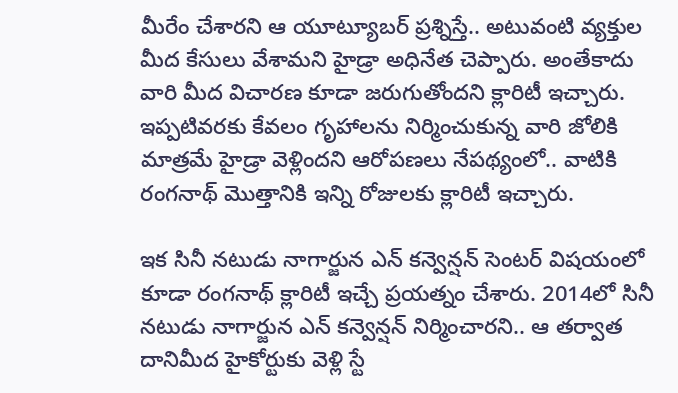మీరేం చేశారని ఆ యూట్యూబర్ ప్రశ్నిస్తే.. అటువంటి వ్యక్తుల మీద కేసులు వేశామని హైడ్రా అధినేత చెప్పారు. అంతేకాదు వారి మీద విచారణ కూడా జరుగుతోందని క్లారిటీ ఇచ్చారు. ఇప్పటివరకు కేవలం గృహాలను నిర్మించుకున్న వారి జోలికి మాత్రమే హైడ్రా వెళ్లిందని ఆరోపణలు నేపథ్యంలో.. వాటికి రంగనాథ్ మొత్తానికి ఇన్ని రోజులకు క్లారిటీ ఇచ్చారు.

ఇక సినీ నటుడు నాగార్జున ఎన్ కన్వెన్షన్ సెంటర్ విషయంలో కూడా రంగనాథ్ క్లారిటీ ఇచ్చే ప్రయత్నం చేశారు. 2014లో సినీ నటుడు నాగార్జున ఎన్ కన్వెన్షన్ నిర్మించారని.. ఆ తర్వాత దానిమీద హైకోర్టుకు వెళ్లి స్టే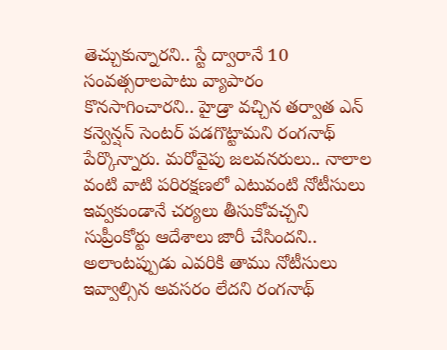తెచ్చుకున్నారని.. స్టే ద్వారానే 10 సంవత్సరాలపాటు వ్యాపారం కొనసాగించారని.. హైడ్రా వచ్చిన తర్వాత ఎన్ కన్వెన్షన్ సెంటర్ పడగొట్టామని రంగనాథ్ పేర్కొన్నారు. మరోవైపు జలవనరులు.. నాలాల వంటి వాటి పరిరక్షణలో ఎటువంటి నోటీసులు ఇవ్వకుండానే చర్యలు తీసుకోవచ్చని సుప్రీంకోర్టు ఆదేశాలు జారీ చేసిందని.. అలాంటప్పుడు ఎవరికి తాము నోటీసులు ఇవ్వాల్సిన అవసరం లేదని రంగనాథ్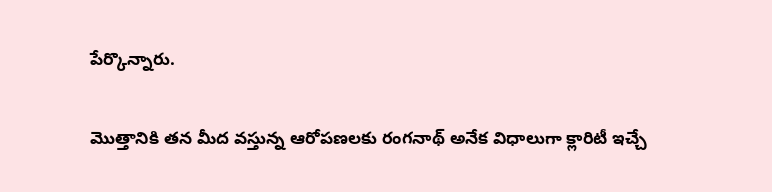పేర్కొన్నారు.

మొత్తానికి తన మీద వస్తున్న ఆరోపణలకు రంగనాథ్ అనేక విధాలుగా క్లారిటీ ఇచ్చే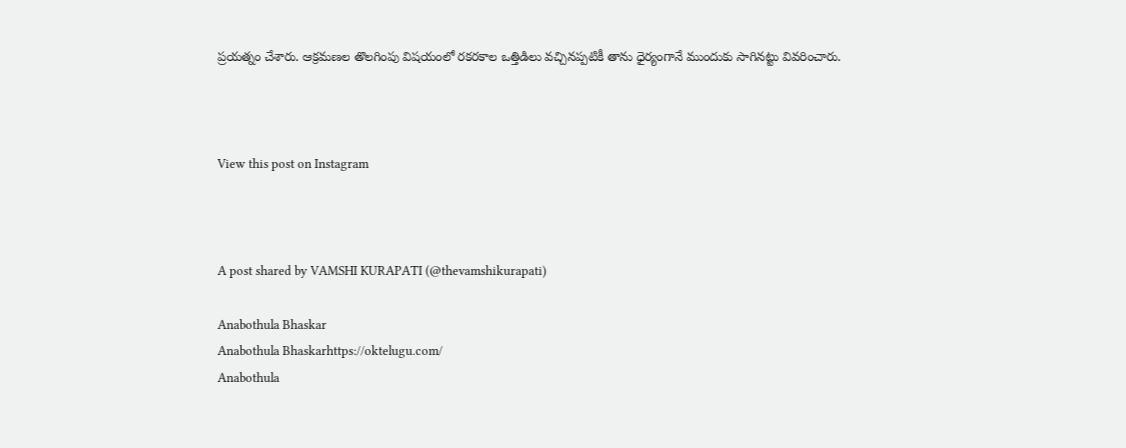ప్రయత్నం చేశారు. ఆక్రమణల తొలగింపు విషయంలో రకరకాల ఒత్తిడిలు వచ్చినప్పటికీ తాను ధైర్యంగానే ముందుకు సాగినట్టు వివరించారు.



View this post on Instagram



A post shared by VAMSHI KURAPATI (@thevamshikurapati)

Anabothula Bhaskar
Anabothula Bhaskarhttps://oktelugu.com/
Anabothula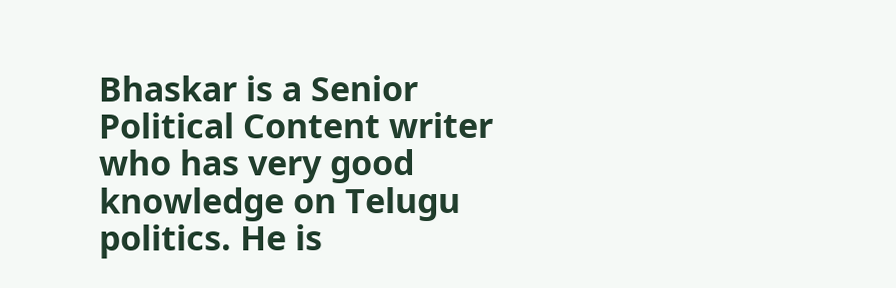Bhaskar is a Senior Political Content writer who has very good knowledge on Telugu politics. He is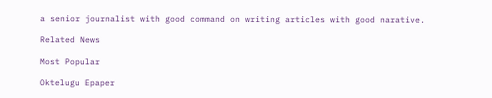a senior journalist with good command on writing articles with good narative.

Related News

Most Popular

Oktelugu Epaper